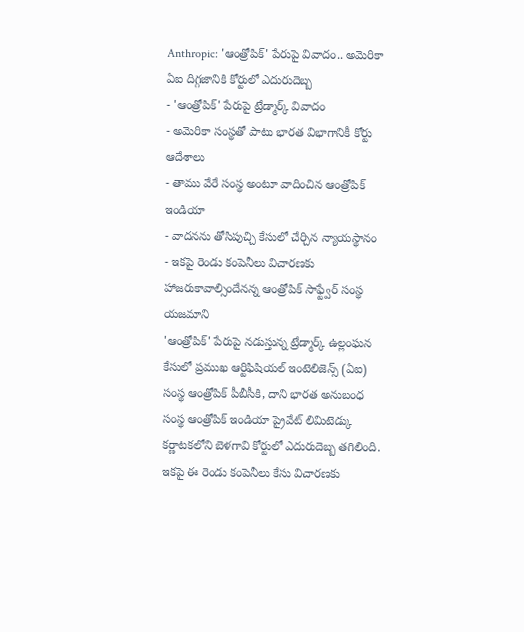Anthropic: 'ఆంత్రోపిక్' పేరుపై వివాదం.. అమెరికా ఏఐ దిగ్గజానికి కోర్టులో ఎదురుదెబ్బ
- 'ఆంత్రోపిక్' పేరుపై ట్రేడ్మార్క్ వివాదం
- అమెరికా సంస్థతో పాటు భారత విభాగానికీ కోర్టు ఆదేశాలు
- తాము వేరే సంస్థ అంటూ వాదించిన ఆంత్రోపిక్ ఇండియా
- వాదనను తోసిపుచ్చి కేసులో చేర్చిన న్యాయస్థానం
- ఇకపై రెండు కంపెనీలు విచారణకు హాజరుకావాల్సిందేనన్న ఆంత్రోపిక్ సాఫ్ట్వేర్ సంస్థ యజమాని
'ఆంత్రోపిక్' పేరుపై నడుస్తున్న ట్రేడ్మార్క్ ఉల్లంఘన కేసులో ప్రముఖ ఆర్టిఫిషియల్ ఇంటెలిజెన్స్ (ఏఐ) సంస్థ ఆంత్రోపిక్ పీబీసీకి, దాని భారత అనుబంధ సంస్థ ఆంత్రోపిక్ ఇండియా ప్రైవేట్ లిమిటెడ్కు కర్ణాటకలోని బెళగావి కోర్టులో ఎదురుదెబ్బ తగిలింది. ఇకపై ఈ రెండు కంపెనీలు కేసు విచారణకు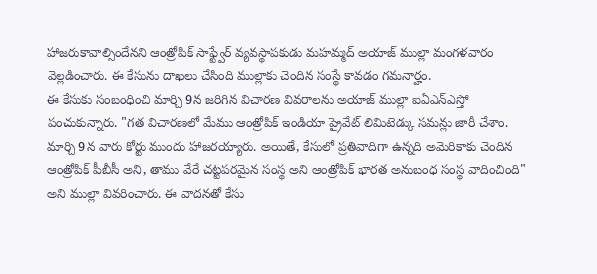హాజరుకావాల్సిందేనని ఆంత్రోపిక్ సాఫ్ట్వేర్ వ్యవస్థాపకుడు మహమ్మద్ అయాజ్ ముల్లా మంగళవారం వెల్లడించారు. ఈ కేసును దాఖలు చేసింది ముల్లాకు చెందిన సంస్థే కావడం గమనార్హం.
ఈ కేసుకు సంబంధించి మార్చి 9న జరిగిన విచారణ వివరాలను అయాజ్ ముల్లా ఐఏఎన్ఎస్తో పంచుకున్నారు. "గత విచారణలో మేము ఆంత్రోపిక్ ఇండియా ప్రైవేట్ లిమిటెడ్కు సమన్లు జారీ చేశాం. మార్చి 9న వారు కోర్టు ముందు హాజరయ్యారు. అయితే, కేసులో ప్రతివాదిగా ఉన్నది అమెరికాకు చెందిన ఆంత్రోపిక్ పీబీసీ అని, తాము వేరే చట్టపరమైన సంస్థ అని ఆంత్రోపిక్ భారత అనుబంధ సంస్థ వాదించింది" అని ముల్లా వివరించారు. ఈ వాదనతో కేసు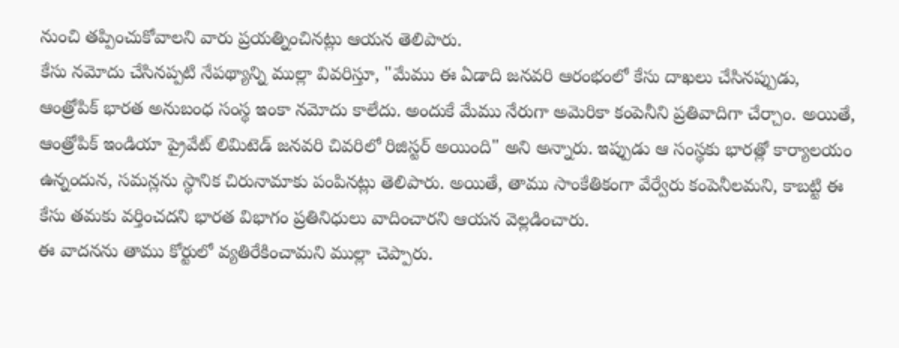నుంచి తప్పించుకోవాలని వారు ప్రయత్నించినట్లు ఆయన తెలిపారు.
కేసు నమోదు చేసినప్పటి నేపథ్యాన్ని ముల్లా వివరిస్తూ, "మేము ఈ ఏడాది జనవరి ఆరంభంలో కేసు దాఖలు చేసినప్పుడు, ఆంత్రోపిక్ భారత అనుబంధ సంస్థ ఇంకా నమోదు కాలేదు. అందుకే మేము నేరుగా అమెరికా కంపెనీని ప్రతివాదిగా చేర్చాం. అయితే, ఆంత్రోపిక్ ఇండియా ప్రైవేట్ లిమిటెడ్ జనవరి చివరిలో రిజిస్టర్ అయింది" అని అన్నారు. ఇప్పుడు ఆ సంస్థకు భారత్లో కార్యాలయం ఉన్నందున, సమన్లను స్థానిక చిరునామాకు పంపినట్లు తెలిపారు. అయితే, తాము సాంకేతికంగా వేర్వేరు కంపెనీలమని, కాబట్టి ఈ కేసు తమకు వర్తించదని భారత విభాగం ప్రతినిధులు వాదించారని ఆయన వెల్లడించారు.
ఈ వాదనను తాము కోర్టులో వ్యతిరేకించామని ముల్లా చెప్పారు.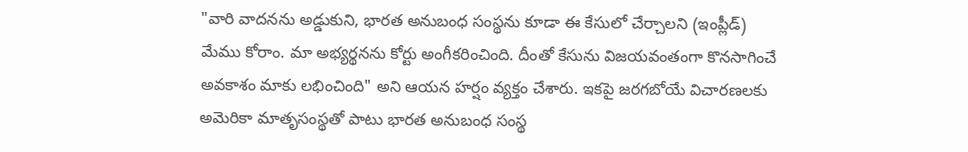"వారి వాదనను అడ్డుకుని, భారత అనుబంధ సంస్థను కూడా ఈ కేసులో చేర్చాలని (ఇంప్లీడ్) మేము కోరాం. మా అభ్యర్థనను కోర్టు అంగీకరించింది. దీంతో కేసును విజయవంతంగా కొనసాగించే అవకాశం మాకు లభించింది" అని ఆయన హర్షం వ్యక్తం చేశారు. ఇకపై జరగబోయే విచారణలకు అమెరికా మాతృసంస్థతో పాటు భారత అనుబంధ సంస్థ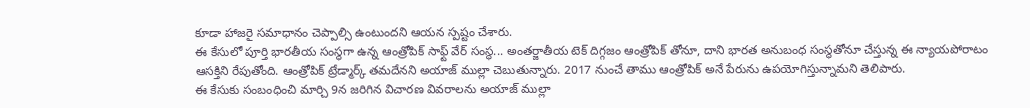కూడా హాజరై సమాధానం చెప్పాల్సి ఉంటుందని ఆయన స్పష్టం చేశారు.
ఈ కేసులో పూర్తి భారతీయ సంస్థగా ఉన్న ఆంత్రోపిక్ సాఫ్ట్ వేర్ సంస్థ... అంతర్జాతీయ టెక్ దిగ్గజం ఆంత్రోపిక్ తోనూ, దాని భారత అనుబంధ సంస్థతోనూ చేస్తున్న ఈ న్యాయపోరాటం ఆసక్తిని రేపుతోంది. ఆంత్రోపిక్ ట్రేడ్మార్క్ తమదేనని అయాజ్ ముల్లా చెబుతున్నారు. 2017 నుంచే తాము ఆంత్రోపిక్ అనే పేరును ఉపయోగిస్తున్నామని తెలిపారు.
ఈ కేసుకు సంబంధించి మార్చి 9న జరిగిన విచారణ వివరాలను అయాజ్ ముల్లా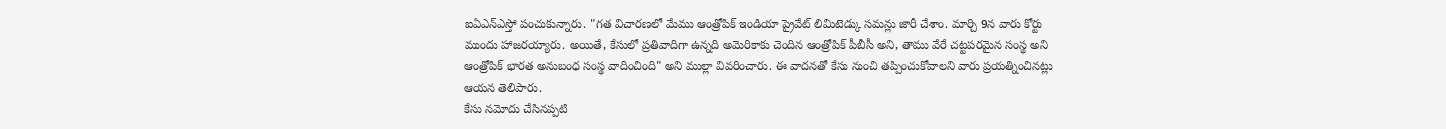ఐఏఎన్ఎస్తో పంచుకున్నారు. "గత విచారణలో మేము ఆంత్రోపిక్ ఇండియా ప్రైవేట్ లిమిటెడ్కు సమన్లు జారీ చేశాం. మార్చి 9న వారు కోర్టు ముందు హాజరయ్యారు. అయితే, కేసులో ప్రతివాదిగా ఉన్నది అమెరికాకు చెందిన ఆంత్రోపిక్ పీబీసీ అని, తాము వేరే చట్టపరమైన సంస్థ అని ఆంత్రోపిక్ భారత అనుబంధ సంస్థ వాదించింది" అని ముల్లా వివరించారు. ఈ వాదనతో కేసు నుంచి తప్పించుకోవాలని వారు ప్రయత్నించినట్లు ఆయన తెలిపారు.
కేసు నమోదు చేసినప్పటి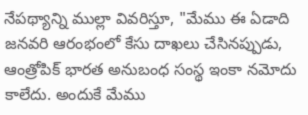నేపథ్యాన్ని ముల్లా వివరిస్తూ, "మేము ఈ ఏడాది జనవరి ఆరంభంలో కేసు దాఖలు చేసినప్పుడు, ఆంత్రోపిక్ భారత అనుబంధ సంస్థ ఇంకా నమోదు కాలేదు. అందుకే మేము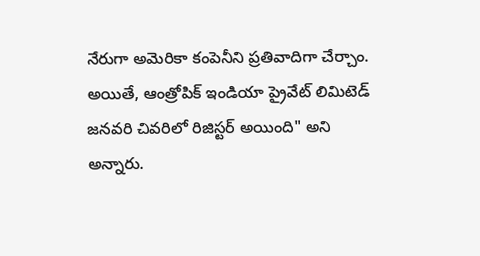నేరుగా అమెరికా కంపెనీని ప్రతివాదిగా చేర్చాం. అయితే, ఆంత్రోపిక్ ఇండియా ప్రైవేట్ లిమిటెడ్ జనవరి చివరిలో రిజిస్టర్ అయింది" అని అన్నారు.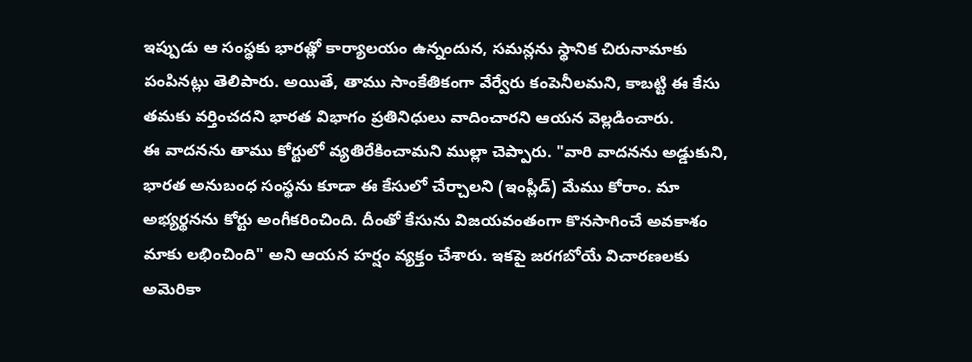ఇప్పుడు ఆ సంస్థకు భారత్లో కార్యాలయం ఉన్నందున, సమన్లను స్థానిక చిరునామాకు పంపినట్లు తెలిపారు. అయితే, తాము సాంకేతికంగా వేర్వేరు కంపెనీలమని, కాబట్టి ఈ కేసు తమకు వర్తించదని భారత విభాగం ప్రతినిధులు వాదించారని ఆయన వెల్లడించారు.
ఈ వాదనను తాము కోర్టులో వ్యతిరేకించామని ముల్లా చెప్పారు. "వారి వాదనను అడ్డుకుని, భారత అనుబంధ సంస్థను కూడా ఈ కేసులో చేర్చాలని (ఇంప్లీడ్) మేము కోరాం. మా అభ్యర్థనను కోర్టు అంగీకరించింది. దీంతో కేసును విజయవంతంగా కొనసాగించే అవకాశం మాకు లభించింది" అని ఆయన హర్షం వ్యక్తం చేశారు. ఇకపై జరగబోయే విచారణలకు అమెరికా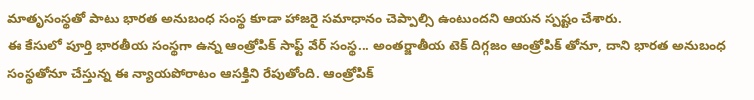మాతృసంస్థతో పాటు భారత అనుబంధ సంస్థ కూడా హాజరై సమాధానం చెప్పాల్సి ఉంటుందని ఆయన స్పష్టం చేశారు.
ఈ కేసులో పూర్తి భారతీయ సంస్థగా ఉన్న ఆంత్రోపిక్ సాఫ్ట్ వేర్ సంస్థ... అంతర్జాతీయ టెక్ దిగ్గజం ఆంత్రోపిక్ తోనూ, దాని భారత అనుబంధ సంస్థతోనూ చేస్తున్న ఈ న్యాయపోరాటం ఆసక్తిని రేపుతోంది. ఆంత్రోపిక్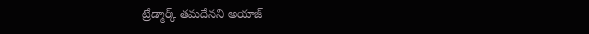ట్రేడ్మార్క్ తమదేనని అయాజ్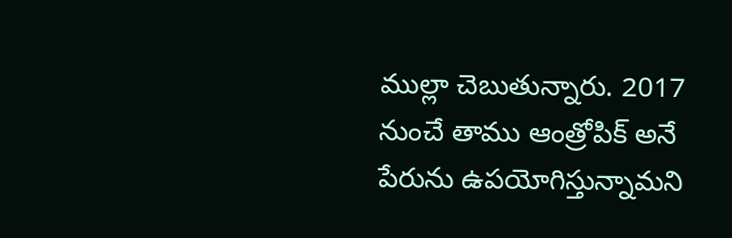ముల్లా చెబుతున్నారు. 2017 నుంచే తాము ఆంత్రోపిక్ అనే పేరును ఉపయోగిస్తున్నామని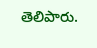తెలిపారు.